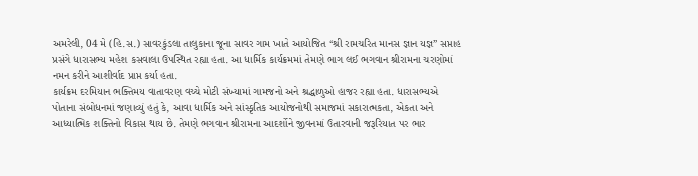અમરેલી, 04 મે (હિ.સ.) સાવરકુંડલા તાલુકાના જૂના સાવર ગામ ખાતે આયોજિત “શ્રી રામચરિત માનસ જ્ઞાન યજ્ઞ” સપ્તાહ પ્રસંગે ધારાસભ્ય મહેશ કસવાલા ઉપસ્થિત રહ્યા હતા. આ ધાર્મિક કાર્યક્રમમાં તેમણે ભાગ લઈ ભગવાન શ્રીરામના ચરણોમાં નમન કરીને આશીર્વાદ પ્રાપ્ત કર્યા હતા.
કાર્યક્રમ દરમિયાન ભક્તિમય વાતાવરણ વચ્ચે મોટી સંખ્યામાં ગામજનો અને શ્રદ્ધાળુઓ હાજર રહ્યા હતા. ધારાસભ્યએ પોતાના સંબોધનમાં જણાવ્યું હતું કે, આવા ધાર્મિક અને સાંસ્કૃતિક આયોજનોથી સમાજમાં સકારાત્મકતા, એકતા અને આધ્યાત્મિક શક્તિનો વિકાસ થાય છે. તેમણે ભગવાન શ્રીરામના આદર્શોને જીવનમાં ઉતારવાની જરૂરિયાત પર ભાર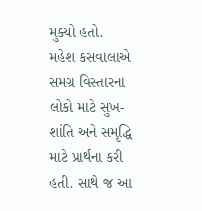મુક્યો હતો.
મહેશ કસવાલાએ સમગ્ર વિસ્તારના લોકો માટે સુખ-શાંતિ અને સમૃદ્ધિ માટે પ્રાર્થના કરી હતી. સાથે જ આ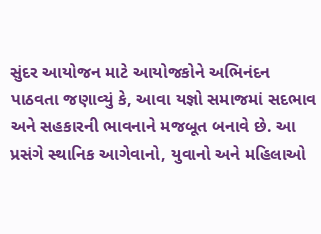સુંદર આયોજન માટે આયોજકોને અભિનંદન પાઠવતા જણાવ્યું કે, આવા યજ્ઞો સમાજમાં સદભાવ અને સહકારની ભાવનાને મજબૂત બનાવે છે. આ પ્રસંગે સ્થાનિક આગેવાનો, યુવાનો અને મહિલાઓ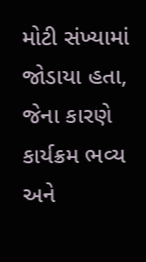મોટી સંખ્યામાં જોડાયા હતા, જેના કારણે કાર્યક્રમ ભવ્ય અને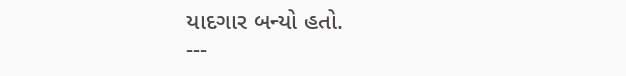યાદગાર બન્યો હતો.
---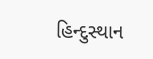હિન્દુસ્થાન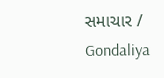સમાચાર / Gondaliya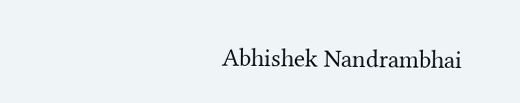Abhishek Nandrambhai